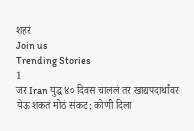शहरं
Join us
Trending Stories
1
जर Iran युद्ध ४० दिवस चाललं तर खाद्यपदार्थांवर येऊ शकतं मोठं संकट; कोणी दिला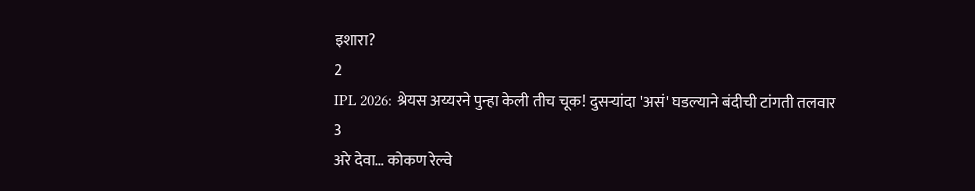इशारा?
2
IPL 2026: श्रेयस अय्यरने पुन्हा केली तीच चूक! दुसऱ्यांदा 'असं' घडल्याने बंदीची टांगती तलवार
3
अरे देवा… कोकण रेल्वे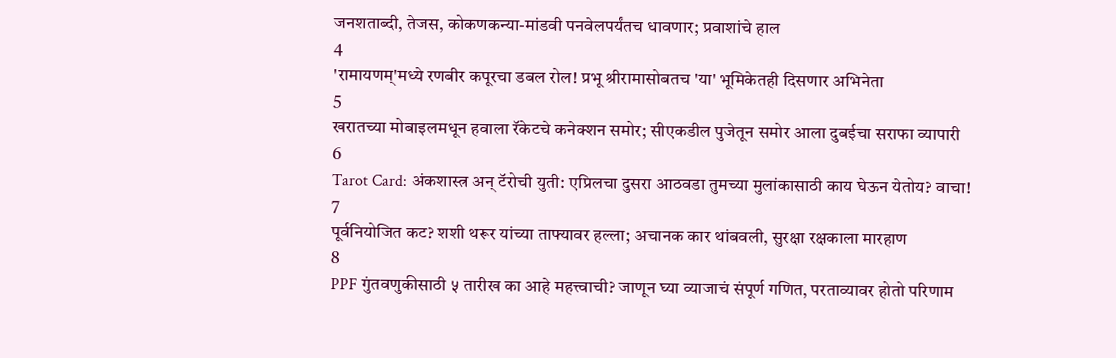जनशताब्दी, तेजस, कोकणकन्या-मांडवी पनवेलपर्यंतच धावणार; प्रवाशांचे हाल
4
'रामायणम्'मध्ये रणबीर कपूरचा डबल रोल! प्रभू श्रीरामासोबतच 'या' भूमिकेतही दिसणार अभिनेता
5
खरातच्या मोबाइलमधून हवाला रॅकेटचे कनेक्शन समोर; सीएकडील पुजेतून समोर आला दुबईचा सराफा व्यापारी
6
Tarot Card: अंकशास्त्र अन् टॅरोची युती: एप्रिलचा दुसरा आठवडा तुमच्या मुलांकासाठी काय घेऊन येतोय? वाचा!
7
पूर्वनियोजित कट? शशी थरूर यांच्या ताफ्यावर हल्ला; अचानक कार थांबवली, सुरक्षा रक्षकाला मारहाण
8
PPF गुंतवणुकीसाठी ५ तारीख का आहे महत्त्वाची? जाणून घ्या व्याजाचं संपूर्ण गणित, परताव्यावर होतो परिणाम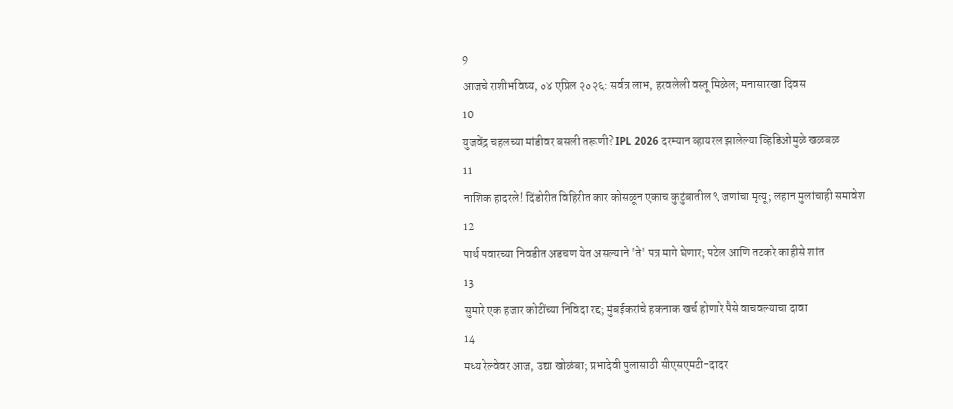9
आजचे राशीभविष्य, ०४ एप्रिल २०२६: सर्वत्र लाभ, हरवलेली वस्तू मिळेल; मनासारखा दिवस
10
युजवेंद्र चहलच्या मांडीवर बसली तरूणी? IPL 2026 दरम्यान व्हायरल झालेल्या व्हिडिओमुळे खळबळ
11
नाशिक हादरले! दिंडोरीत विहिरीत कार कोसळून एकाच कुटुंबातील ९ जणांचा मृत्यू; लहान मुलांचाही समावेश
12
पार्थ पवारच्या निवडीत अडचण येत असल्याने 'ते' पत्र मागे घेणार; पटेल आणि तटकरे काहीसे शांत
13
सुमारे एक हजार कोटींच्या निविदा रद्द; मुंबईकरांचे हकनाक खर्च होणारे पैसे वाचवल्याचा दावा
14
मध्य रेल्वेवर आज, उद्या खोळंबा; प्रभादेवी पुलासाठी सीएसएमटी-दादर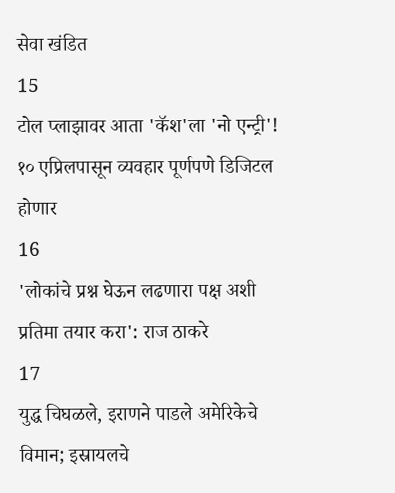सेवा खंडित
15
टोल प्लाझावर आता 'कॅश'ला 'नो एन्ट्री'! १० एप्रिलपासून व्यवहार पूर्णपणे डिजिटल होणार
16
'लोकांचे प्रश्न घेऊन लढणारा पक्ष अशी प्रतिमा तयार करा': राज ठाकरे
17
युद्ध चिघळले, इराणने पाडले अमेरिकेचे विमान; इस्रायलचे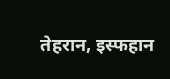तेहरान, इस्फहान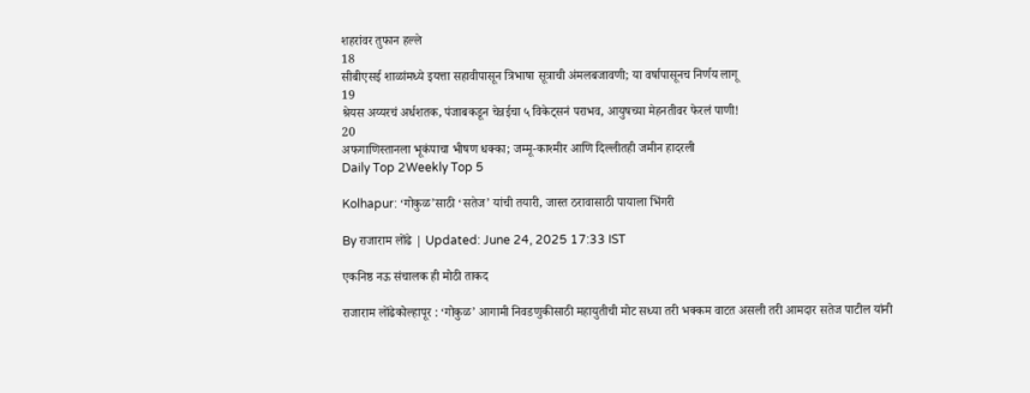शहरांवर तुफान हल्ले
18
सीबीएसई शाळांमध्ये इयत्ता सहावीपासून त्रिभाषा सूत्राची अंमलबजावणी; या वर्षापासूनच निर्णय लागू
19
श्रेयस अय्यरचं अर्धशतक, पंजाबकडून चेन्नईचा ५ विकेट्सनं पराभव, आयुषच्या मेहनतीवर फेरलं पाणी!
20
अफगाणिस्तानला भूकंपाचा भीषण धक्का; जम्मू-काश्मीर आणि दिल्लीतही जमीन हादरली
Daily Top 2Weekly Top 5

Kolhapur: ‘गोकुळ’साठी ‘सतेज’ यांची तयारी, जास्त ठरावासाठी पायाला भिंगरी

By राजाराम लोंढे | Updated: June 24, 2025 17:33 IST

एकनिष्ठ नऊ संचालक ही मोठी ताकद

राजाराम लोंढेकोल्हापूर : ‘गोकुळ’ आगामी निवडणुकीसाठी महायुतीची मोट सध्या तरी भक्कम वाटत असली तरी आमदार सतेज पाटील यांनी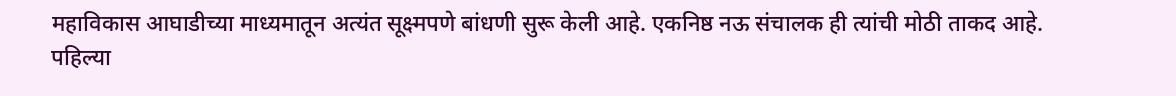महाविकास आघाडीच्या माध्यमातून अत्यंत सूक्ष्मपणे बांधणी सुरू केली आहे. एकनिष्ठ नऊ संचालक ही त्यांची मोठी ताकद आहे. पहिल्या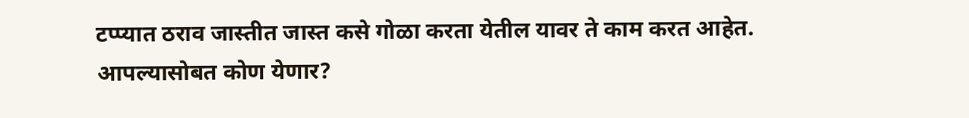टप्प्यात ठराव जास्तीत जास्त कसे गोळा करता येतील यावर ते काम करत आहेत. आपल्यासोबत कोण येणार?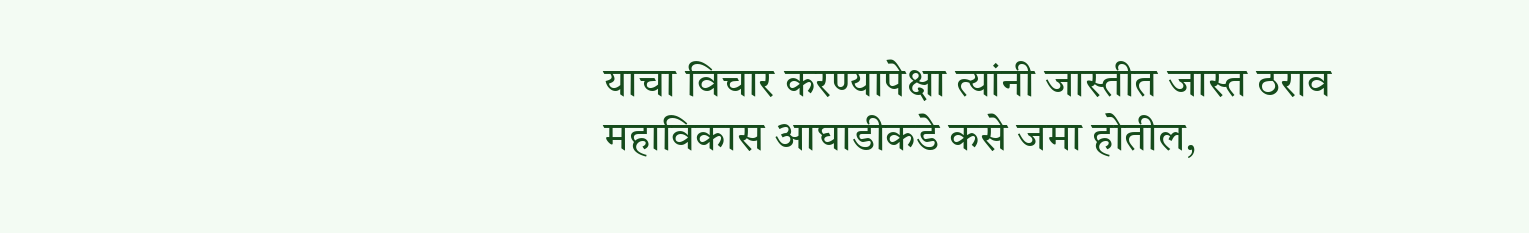याचा विचार करण्यापेक्षा त्यांनी जास्तीत जास्त ठराव महाविकास आघाडीकडे कसे जमा होतील,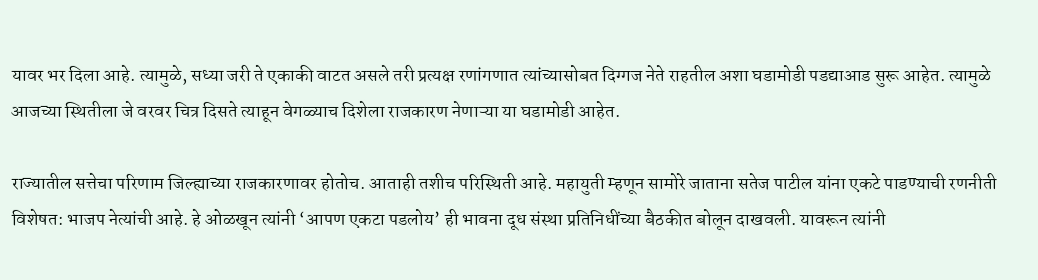यावर भर दिला आहे. त्यामुळे, सध्या जरी ते एकाकी वाटत असले तरी प्रत्यक्ष रणांगणात त्यांच्यासोबत दिग्गज नेते राहतील अशा घडामोडी पडद्याआड सुरू आहेत. त्यामुळे आजच्या स्थितीला जे वरवर चित्र दिसते त्याहून वेगळ्याच दिशेला राजकारण नेणाऱ्या या घडामोडी आहेत.

राज्यातील सत्तेचा परिणाम जिल्ह्याच्या राजकारणावर होतोच. आताही तशीच परिस्थिती आहे. महायुती म्हणून सामोरे जाताना सतेज पाटील यांना एकटे पाडण्याची रणनीती विशेषत: भाजप नेत्यांची आहे. हे ओळखून त्यांनी ‘आपण एकटा पडलोय’ ही भावना दूध संस्था प्रतिनिधींच्या बैठकीत बोलून दाखवली. यावरून त्यांनी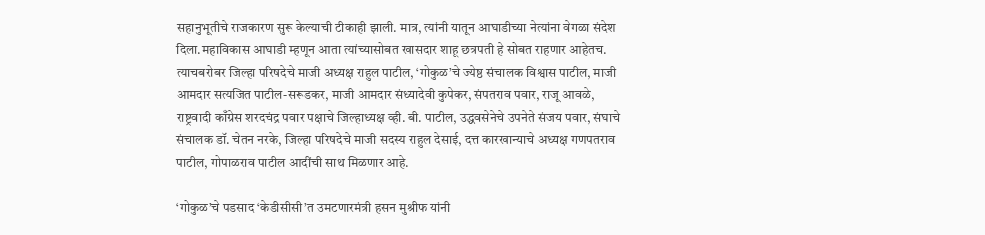सहानुभूतीचे राजकारण सुरू केल्याची टीकाही झाली. मात्र, त्यांनी यातून आघाडीच्या नेत्यांना वेगळा संदेश दिला.महाविकास आघाडी म्हणून आता त्यांच्यासोबत खासदार शाहू छत्रपती हे सोबत राहणार आहेतच. त्याचबरोबर जिल्हा परिषदेचे माजी अध्यक्ष राहुल पाटील, ‘गोकुळ’चे ज्येष्ठ संचालक विश्वास पाटील, माजी आमदार सत्यजित पाटील-सरूडकर, माजी आमदार संध्यादेवी कुपेकर, संपतराव पवार, राजू आवळे, राष्ट्रवादी काँग्रेस शरदचंद्र पवार पक्षाचे जिल्हाध्यक्ष व्ही. बी. पाटील, उद्धवसेनेचे उपनेते संजय पवार, संघाचे संचालक डॉ. चेतन नरके, जिल्हा परिषदेचे माजी सदस्य राहुल देसाई, दत्त कारखान्याचे अध्यक्ष गणपतराव पाटील, गोपाळराव पाटील आदींची साथ मिळणार आहे.

‘गोकुळ’चे पडसाद ‘केडीसीसी’त उमटणारमंत्री हसन मुश्रीफ यांनी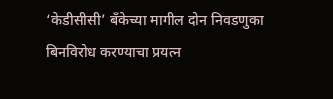‘केडीसीसी’ बँकेच्या मागील दोन निवडणुका बिनविरोध करण्याचा प्रयत्न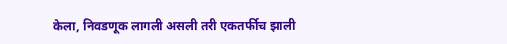केला, निवडणूक लागली असली तरी एकतर्फीच झाली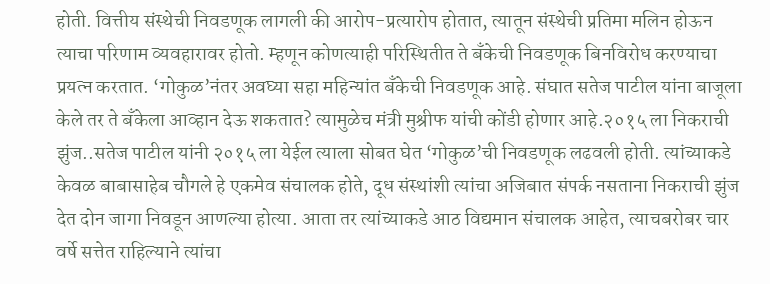होती. वित्तीय संस्थेची निवडणूक लागली की आरोप-प्रत्यारोप होतात, त्यातून संस्थेची प्रतिमा मलिन होऊन त्याचा परिणाम व्यवहारावर होतो. म्हणून कोणत्याही परिस्थितीत ते बँकेची निवडणूक बिनविरोध करण्याचा प्रयत्न करतात. ‘गोकुळ’नंतर अवघ्या सहा महिन्यांत बँकेची निवडणूक आहे. संघात सतेज पाटील यांना बाजूला केले तर ते बँकेला आव्हान देऊ शकतात? त्यामुळेच मंत्री मुश्रीफ यांची कोंडी होणार आहे.२०१५ ला निकराची झुंज..सतेज पाटील यांनी २०१५ ला येईल त्याला सोबत घेत ‘गोकुळ’ची निवडणूक लढवली होती. त्यांच्याकडे केवळ बाबासाहेब चौगले हे एकमेव संचालक होते, दूध संस्थांशी त्यांचा अजिबात संपर्क नसताना निकराची झुंज देत दोन जागा निवडून आणल्या होत्या. आता तर त्यांच्याकडे आठ विद्यमान संचालक आहेत, त्याचबरोबर चार वर्षे सत्तेत राहिल्याने त्यांचा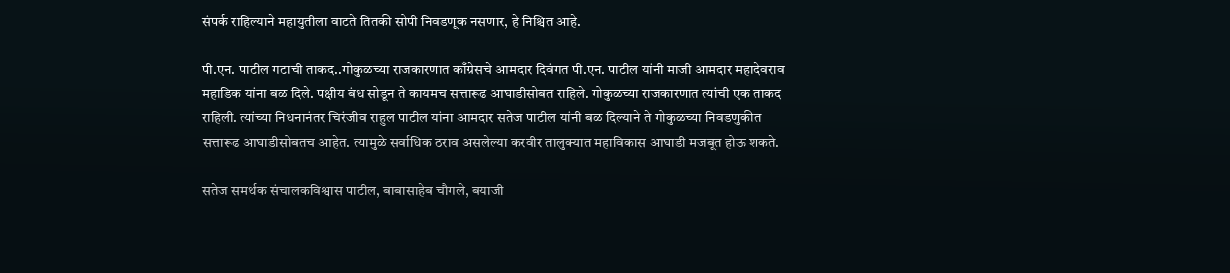संपर्क राहिल्याने महायुतीला वाटते तितकी सोपी निवडणूक नसणार, हे निश्चित आहे.

पी.एन. पाटील गटाची ताकद..गोकुळच्या राजकारणात काँग्रेसचे आमदार दिवंगत पी.एन. पाटील यांनी माजी आमदार महादेवराव महाडिक यांना बळ दिले. पक्षीय बंध सोडून ते कायमच सत्तारूढ आघाडीसोबत राहिले. गोकुळच्या राजकारणात त्यांची एक ताकद राहिली. त्यांच्या निधनानंतर चिरंजीव राहुल पाटील यांना आमदार सतेज पाटील यांनी बळ दिल्याने ते गोकुळच्या निवडणुकीत सत्तारूढ आघाडीसोबतच आहेत. त्यामुळे सर्वाधिक ठराव असलेल्या करवीर तालुक्यात महाविकास आघाडी मजबूत होऊ शकते.

सतेज समर्थक संचालकविश्वास पाटील, बाबासाहेब चौगले, बयाजी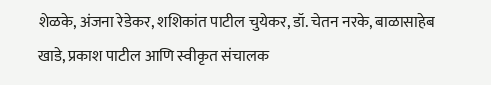शेळके, अंजना रेडेकर, शशिकांत पाटील चुयेकर, डॉ. चेतन नरके, बाळासाहेब खाडे, प्रकाश पाटील आणि स्वीकृत संचालक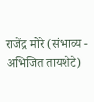राजेंद्र मोरे (संभाव्य - अभिजित तायशेटे)